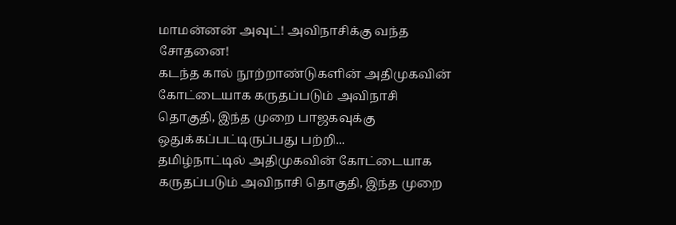மாமன்னன் அவுட்! அவிநாசிக்கு வந்த சோதனை!
கடந்த கால் நூற்றாண்டுகளின் அதிமுகவின் கோட்டையாக கருதப்படும் அவிநாசி தொகுதி, இந்த முறை பாஜகவுக்கு ஒதுக்கப்பட்டிருப்பது பற்றி...
தமிழ்நாட்டில் அதிமுகவின் கோட்டையாக கருதப்படும் அவிநாசி தொகுதி, இந்த முறை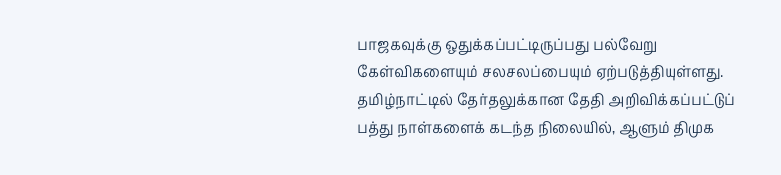பாஜகவுக்கு ஒதுக்கப்பட்டிருப்பது பல்வேறு கேள்விகளையும் சலசலப்பையும் ஏற்படுத்தியுள்ளது.
தமிழ்நாட்டில் தேர்தலுக்கான தேதி அறிவிக்கப்பட்டுப் பத்து நாள்களைக் கடந்த நிலையில், ஆளும் திமுக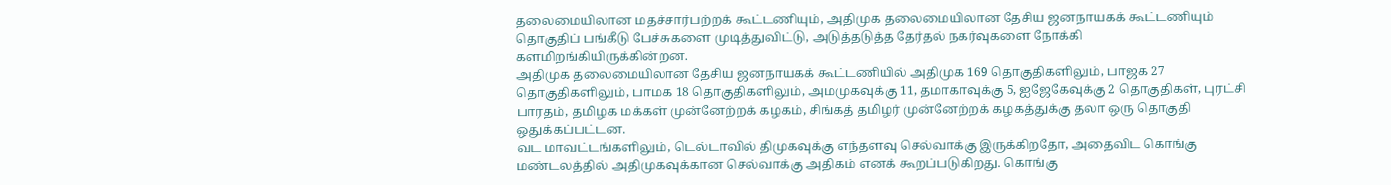தலைமையிலான மதச்சார்பற்றக் கூட்டணியும், அதிமுக தலைமையிலான தேசிய ஜனநாயகக் கூட்டணியும் தொகுதிப் பங்கீடு பேச்சுகளை முடித்துவிட்டு, அடுத்தடுத்த தேர்தல் நகர்வுகளை நோக்கி களமிறங்கியிருக்கின்றன.
அதிமுக தலைமையிலான தேசிய ஜனநாயகக் கூட்டணியில் அதிமுக 169 தொகுதிகளிலும், பாஜக 27 தொகுதிகளிலும், பாமக 18 தொகுதிகளிலும், அமமுகவுக்கு 11, தமாகாவுக்கு 5, ஐஜேகேவுக்கு 2 தொகுதிகள், புரட்சி பாரதம், தமிழக மக்கள் முன்னேற்றக் கழகம், சிங்கத் தமிழர் முன்னேற்றக் கழகத்துக்கு தலா ஒரு தொகுதி ஒதுக்கப்பட்டன.
வட மாவட்டங்களிலும், டெல்டாவில் திமுகவுக்கு எந்தளவு செல்வாக்கு இருக்கிறதோ, அதைவிட கொங்கு மண்டலத்தில் அதிமுகவுக்கான செல்வாக்கு அதிகம் எனக் கூறப்படுகிறது. கொங்கு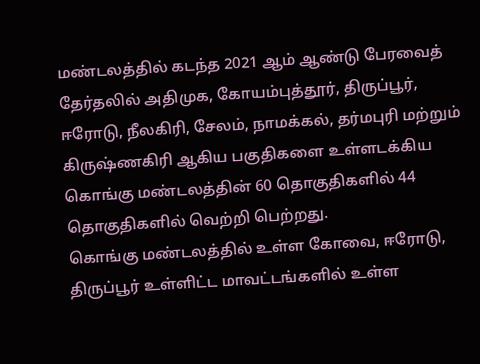மண்டலத்தில் கடந்த 2021 ஆம் ஆண்டு பேரவைத் தேர்தலில் அதிமுக, கோயம்புத்தூர், திருப்பூர், ஈரோடு, நீலகிரி, சேலம், நாமக்கல், தர்மபுரி மற்றும் கிருஷ்ணகிரி ஆகிய பகுதிகளை உள்ளடக்கிய கொங்கு மண்டலத்தின் 60 தொகுதிகளில் 44 தொகுதிகளில் வெற்றி பெற்றது.
கொங்கு மண்டலத்தில் உள்ள கோவை, ஈரோடு, திருப்பூர் உள்ளிட்ட மாவட்டங்களில் உள்ள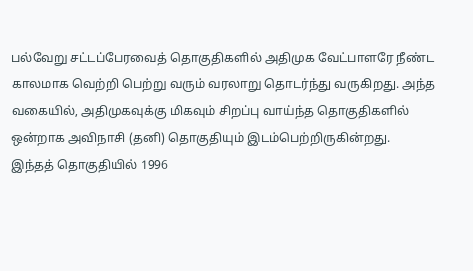பல்வேறு சட்டப்பேரவைத் தொகுதிகளில் அதிமுக வேட்பாளரே நீண்ட காலமாக வெற்றி பெற்று வரும் வரலாறு தொடர்ந்து வருகிறது. அந்த வகையில், அதிமுகவுக்கு மிகவும் சிறப்பு வாய்ந்த தொகுதிகளில் ஒன்றாக அவிநாசி (தனி) தொகுதியும் இடம்பெற்றிருகின்றது.
இந்தத் தொகுதியில் 1996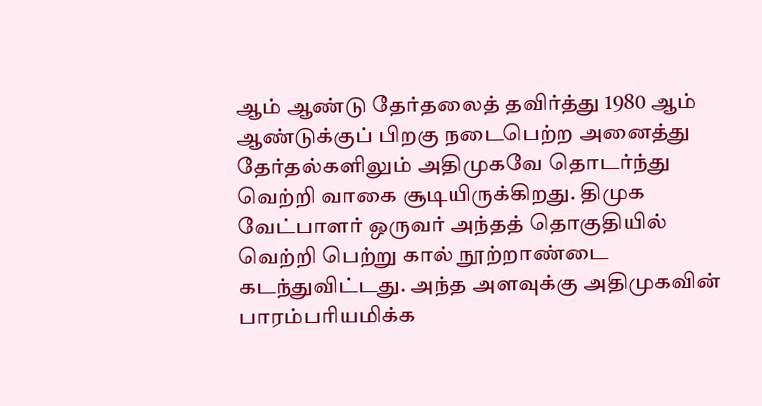ஆம் ஆண்டு தேர்தலைத் தவிர்த்து 1980 ஆம் ஆண்டுக்குப் பிறகு நடைபெற்ற அனைத்து தேர்தல்களிலும் அதிமுகவே தொடர்ந்து வெற்றி வாகை சூடியிருக்கிறது. திமுக வேட்பாளர் ஒருவர் அந்தத் தொகுதியில் வெற்றி பெற்று கால் நூற்றாண்டை கடந்துவிட்டது. அந்த அளவுக்கு அதிமுகவின் பாரம்பரியமிக்க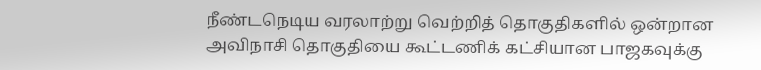நீண்டநெடிய வரலாற்று வெற்றித் தொகுதிகளில் ஒன்றான அவிநாசி தொகுதியை கூட்டணிக் கட்சியான பாஜகவுக்கு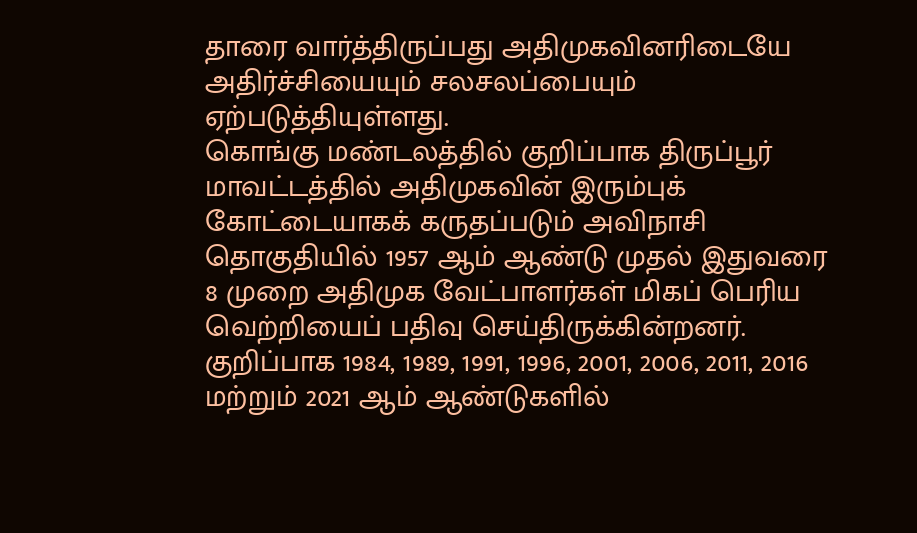தாரை வார்த்திருப்பது அதிமுகவினரிடையே அதிர்ச்சியையும் சலசலப்பையும் ஏற்படுத்தியுள்ளது.
கொங்கு மண்டலத்தில் குறிப்பாக திருப்பூர் மாவட்டத்தில் அதிமுகவின் இரும்புக் கோட்டையாகக் கருதப்படும் அவிநாசி தொகுதியில் 1957 ஆம் ஆண்டு முதல் இதுவரை 8 முறை அதிமுக வேட்பாளர்கள் மிகப் பெரிய வெற்றியைப் பதிவு செய்திருக்கின்றனர். குறிப்பாக 1984, 1989, 1991, 1996, 2001, 2006, 2011, 2016 மற்றும் 2021 ஆம் ஆண்டுகளில்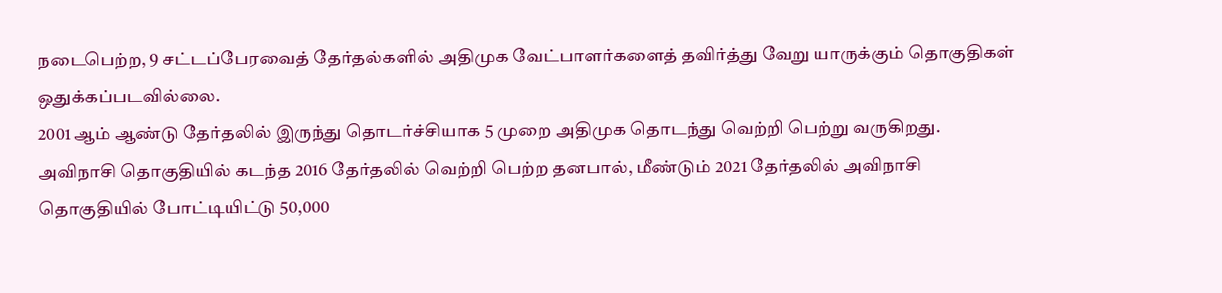நடைபெற்ற, 9 சட்டப்பேரவைத் தேர்தல்களில் அதிமுக வேட்பாளர்களைத் தவிர்த்து வேறு யாருக்கும் தொகுதிகள் ஒதுக்கப்படவில்லை.
2001 ஆம் ஆண்டு தேர்தலில் இருந்து தொடர்ச்சியாக 5 முறை அதிமுக தொடந்து வெற்றி பெற்று வருகிறது. அவிநாசி தொகுதியில் கடந்த 2016 தேர்தலில் வெற்றி பெற்ற தனபால், மீண்டும் 2021 தேர்தலில் அவிநாசி தொகுதியில் போட்டியிட்டு 50,000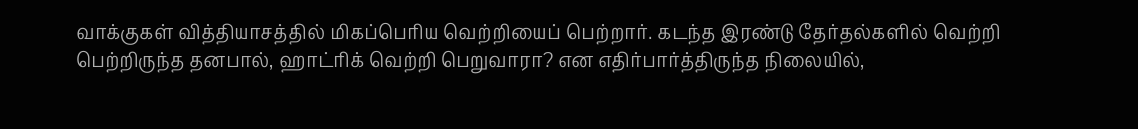வாக்குகள் வித்தியாசத்தில் மிகப்பெரிய வெற்றியைப் பெற்றார். கடந்த இரண்டு தேர்தல்களில் வெற்றி பெற்றிருந்த தனபால், ஹாட்ரிக் வெற்றி பெறுவாரா? என எதிர்பார்த்திருந்த நிலையில்,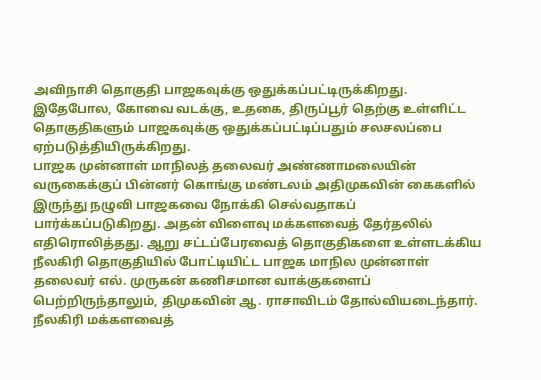அவிநாசி தொகுதி பாஜகவுக்கு ஒதுக்கப்பட்டிருக்கிறது. இதேபோல, கோவை வடக்கு, உதகை, திருப்பூர் தெற்கு உள்ளிட்ட தொகுதிகளும் பாஜகவுக்கு ஒதுக்கப்பட்டிப்பதும் சலசலப்பை ஏற்படுத்தியிருக்கிறது.
பாஜக முன்னாள் மாநிலத் தலைவர் அண்ணாமலையின் வருகைக்குப் பின்னர் கொங்கு மண்டலம் அதிமுகவின் கைகளில் இருந்து நழுவி பாஜகவை நோக்கி செல்வதாகப் பார்க்கப்படுகிறது. அதன் விளைவு மக்களவைத் தேர்தலில் எதிரொலித்தது. ஆறு சட்டப்பேரவைத் தொகுதிகளை உள்ளடக்கிய நீலகிரி தொகுதியில் போட்டியிட்ட பாஜக மாநில முன்னாள் தலைவர் எல். முருகன் கணிசமான வாக்குகளைப் பெற்றிருந்தாலும், திமுகவின் ஆ. ராசாவிடம் தோல்வியடைந்தார்.
நீலகிரி மக்களவைத்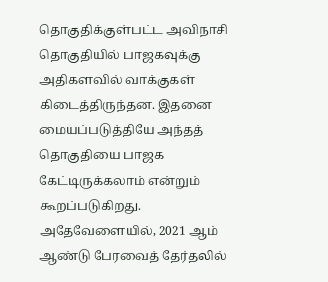தொகுதிக்குள்பட்ட அவிநாசி தொகுதியில் பாஜகவுக்கு அதிகளவில் வாக்குகள் கிடைத்திருந்தன. இதனை மையப்படுத்தியே அந்தத் தொகுதியை பாஜக கேட்டிருக்கலாம் என்றும் கூறப்படுகிறது.
அதேவேளையில், 2021 ஆம் ஆண்டு பேரவைத் தேர்தலில்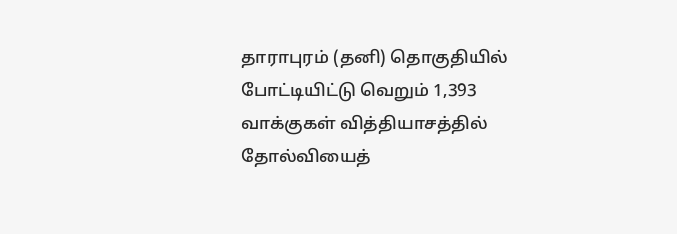தாராபுரம் (தனி) தொகுதியில் போட்டியிட்டு வெறும் 1,393 வாக்குகள் வித்தியாசத்தில் தோல்வியைத்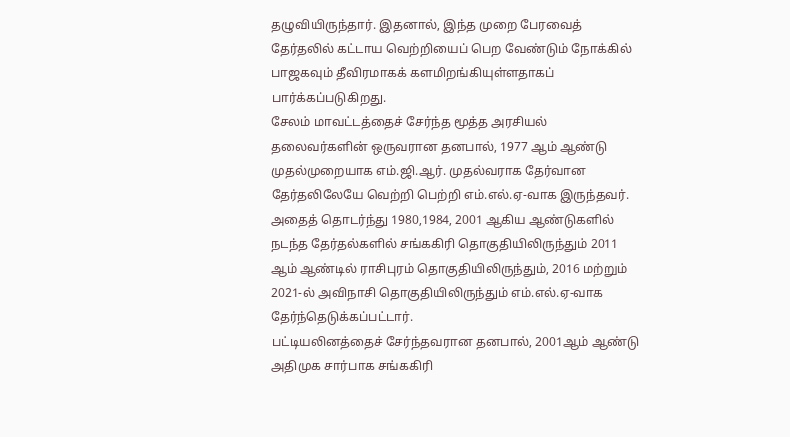தழுவியிருந்தார். இதனால், இந்த முறை பேரவைத் தேர்தலில் கட்டாய வெற்றியைப் பெற வேண்டும் நோக்கில் பாஜகவும் தீவிரமாகக் களமிறங்கியுள்ளதாகப் பார்க்கப்படுகிறது.
சேலம் மாவட்டத்தைச் சேர்ந்த மூத்த அரசியல் தலைவர்களின் ஒருவரான தனபால், 1977 ஆம் ஆண்டு முதல்முறையாக எம்.ஜி.ஆர். முதல்வராக தேர்வான தேர்தலிலேயே வெற்றி பெற்றி எம்.எல்.ஏ-வாக இருந்தவர்.
அதைத் தொடர்ந்து 1980,1984, 2001 ஆகிய ஆண்டுகளில் நடந்த தேர்தல்களில் சங்ககிரி தொகுதியிலிருந்தும் 2011 ஆம் ஆண்டில் ராசிபுரம் தொகுதியிலிருந்தும், 2016 மற்றும் 2021-ல் அவிநாசி தொகுதியிலிருந்தும் எம்.எல்.ஏ-வாக தேர்ந்தெடுக்கப்பட்டார்.
பட்டியலினத்தைச் சேர்ந்தவரான தனபால், 2001ஆம் ஆண்டு அதிமுக சார்பாக சங்ககிரி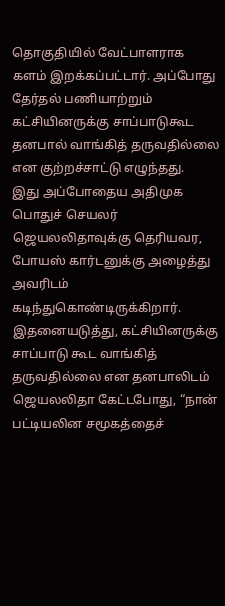தொகுதியில் வேட்பாளராக களம் இறக்கப்பட்டார். அப்போது தேர்தல் பணியாற்றும் கட்சியினருக்கு சாப்பாடுகூட தனபால் வாங்கித் தருவதில்லை என குற்றச்சாட்டு எழுந்தது.
இது அப்போதைய அதிமுக பொதுச் செயலர் ஜெயலலிதாவுக்கு தெரியவர, போயஸ் கார்டனுக்கு அழைத்து அவரிடம் கடிந்துகொண்டிருக்கிறார். இதனையடுத்து, கட்சியினருக்கு சாப்பாடு கூட வாங்கித் தருவதில்லை என தனபாலிடம் ஜெயலலிதா கேட்டபோது, “நான் பட்டியலின சமூகத்தைச்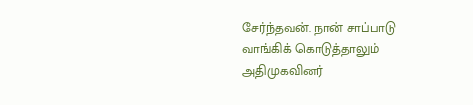சேர்ந்தவன். நான் சாப்பாடு வாங்கிக் கொடுத்தாலும் அதிமுகவினர்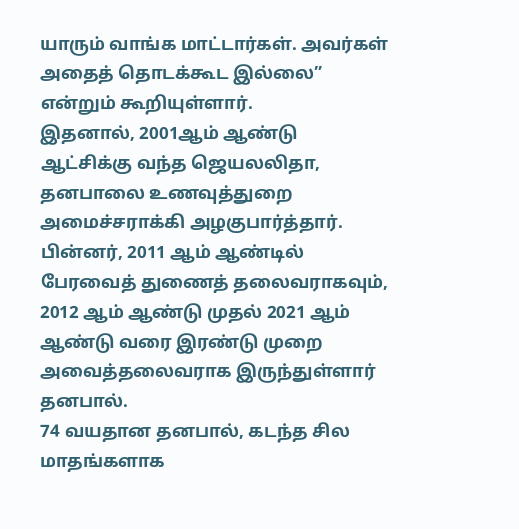யாரும் வாங்க மாட்டார்கள். அவர்கள் அதைத் தொடக்கூட இல்லை” என்றும் கூறியுள்ளார்.
இதனால், 2001ஆம் ஆண்டு ஆட்சிக்கு வந்த ஜெயலலிதா, தனபாலை உணவுத்துறை அமைச்சராக்கி அழகுபார்த்தார். பின்னர், 2011 ஆம் ஆண்டில் பேரவைத் துணைத் தலைவராகவும், 2012 ஆம் ஆண்டு முதல் 2021 ஆம் ஆண்டு வரை இரண்டு முறை அவைத்தலைவராக இருந்துள்ளார் தனபால்.
74 வயதான தனபால், கடந்த சில மாதங்களாக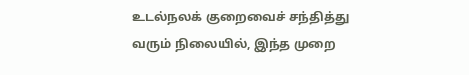உடல்நலக் குறைவைச் சந்தித்து வரும் நிலையில், இந்த முறை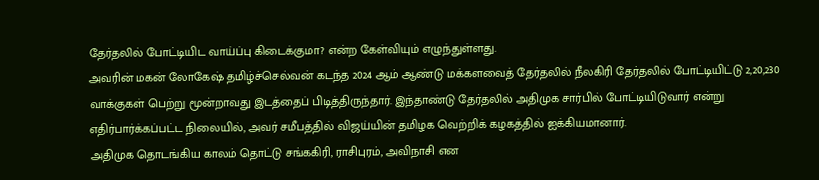தேர்தலில் போட்டியிட வாய்ப்பு கிடைக்குமா? என்ற கேள்வியும் எழுந்துள்ளது.
அவரின் மகன் லோகேஷ் தமிழ்ச்செல்வன் கடந்த 2024 ஆம் ஆண்டு மக்களவைத் தேர்தலில் நீலகிரி தேர்தலில் போட்டியிட்டு 2,20,230 வாக்குகள் பெற்று மூன்றாவது இடத்தைப் பிடித்திருந்தார். இந்தாண்டு தேர்தலில் அதிமுக சார்பில் போட்டியிடுவார் என்று எதிர்பார்க்கப்பட்ட நிலையில், அவர் சமீபத்தில் விஜய்யின் தமிழக வெற்றிக் கழகத்தில் ஐக்கியமானார்.
அதிமுக தொடங்கிய காலம் தொட்டு சங்ககிரி, ராசிபுரம், அவிநாசி என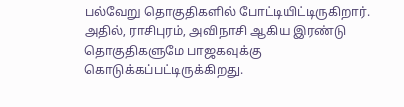பல்வேறு தொகுதிகளில் போட்டியிட்டிருகிறார். அதில், ராசிபுரம், அவிநாசி ஆகிய இரண்டு தொகுதிகளுமே பாஜகவுக்கு கொடுக்கப்பட்டிருக்கிறது.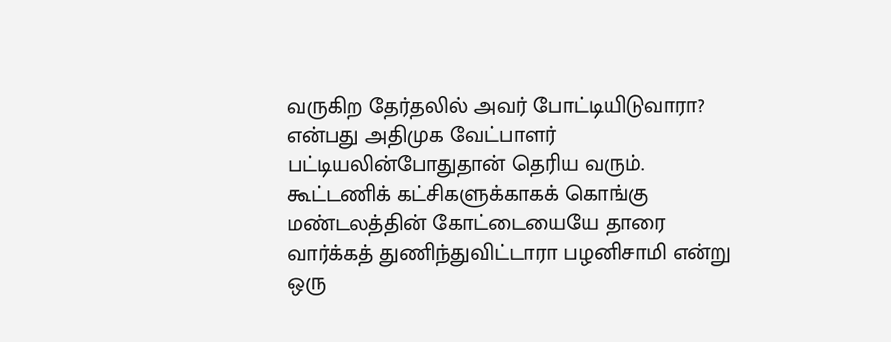வருகிற தேர்தலில் அவர் போட்டியிடுவாரா? என்பது அதிமுக வேட்பாளர் பட்டியலின்போதுதான் தெரிய வரும். கூட்டணிக் கட்சிகளுக்காகக் கொங்கு மண்டலத்தின் கோட்டையையே தாரை வார்க்கத் துணிந்துவிட்டாரா பழனிசாமி என்று ஒரு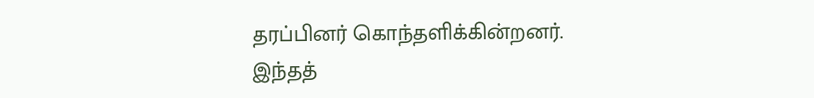தரப்பினர் கொந்தளிக்கின்றனர்.
இந்தத்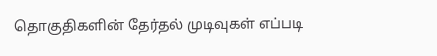தொகுதிகளின் தேர்தல் முடிவுகள் எப்படி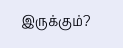இருக்கும்?